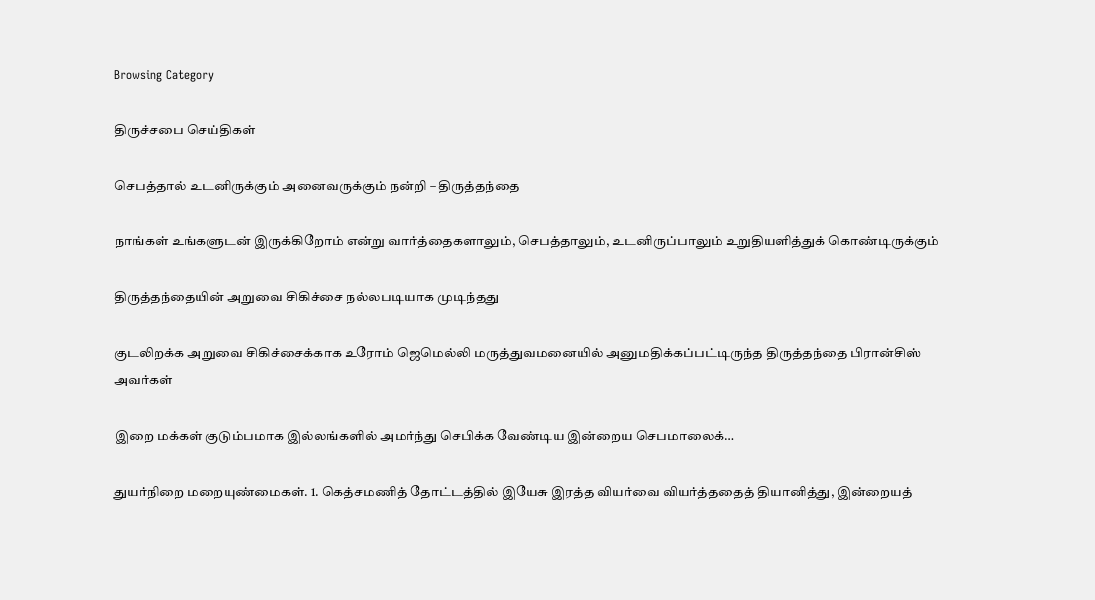Browsing Category

திருச்சபை செய்திகள்

செபத்தால் உடனிருக்கும் அனைவருக்கும் நன்றி – திருத்தந்தை

நாங்கள் உங்களுடன் இருக்கிறோம் என்று வார்த்தைகளாலும், செபத்தாலும், உடனிருப்பாலும் உறுதியளித்துக் கொண்டிருக்கும்

திருத்தந்தையின் அறுவை சிகிச்சை நல்லபடியாக முடிந்தது

குடலிறக்க அறுவை சிகிச்சைக்காக உரோம் ஜெமெல்லி மருத்துவமனையில் அனுமதிக்கப்பட்டிருந்த திருத்தந்தை பிரான்சிஸ் அவர்கள்

இறை மக்கள் குடும்பமாக இல்லங்களில் அமர்ந்து செபிக்க வேண்டிய இன்றைய செபமாலைக்…

துயர்நிறை மறையுண்மைகள். 1. கெத்சமணித் தோட்டத்தில் இயேசு இரத்த வியர்வை வியர்த்ததைத் தியானித்து, இன்றையத்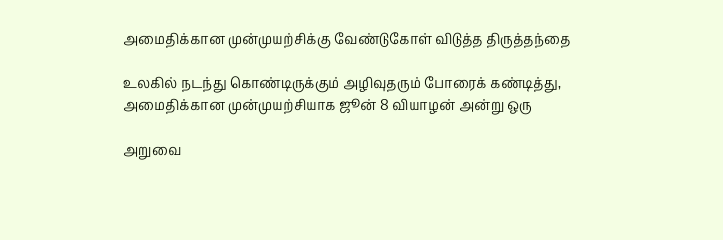அமைதிக்கான முன்முயற்சிக்கு வேண்டுகோள் விடுத்த திருத்தந்தை

உலகில் நடந்து கொண்டிருக்கும் அழிவுதரும் போரைக் கண்டித்து, அமைதிக்கான முன்முயற்சியாக ஜூன் 8 வியாழன் அன்று ஒரு

அறுவை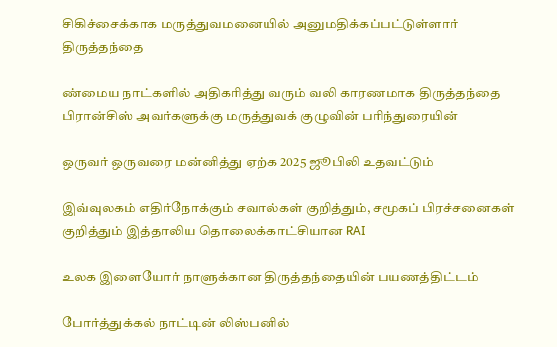சிகிச்சைக்காக மருத்துவமனையில் அனுமதிக்கப்பட்டுள்ளார் திருத்தந்தை

ண்மைய நாட்களில் அதிகரித்து வரும் வலி காரணமாக திருத்தந்தை பிரான்சிஸ் அவர்களுக்கு மருத்துவக் குழுவின் பரிந்துரையின்

ஒருவர் ஒருவரை மன்னித்து ஏற்க 2025 ஜூபிலி உதவட்டும்

இவ்வுலகம் எதிர்நோக்கும் சவால்கள் குறித்தும், சமூகப் பிரச்சனைகள் குறித்தும் இத்தாலிய தொலைக்காட்சியான RAI

உலக இளையோர் நாளுக்கான திருத்தந்தையின் பயணத்திட்டம்

போர்த்துக்கல் நாட்டின் லிஸ்பனில்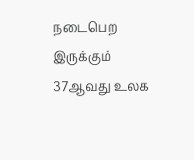நடைபெற இருக்கும் 37ஆவது உலக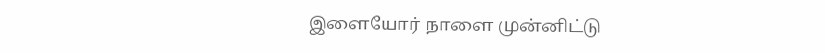இளையோர் நாளை முன்னிட்டு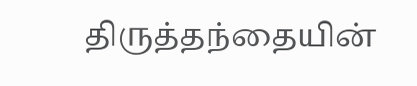திருத்தந்தையின்